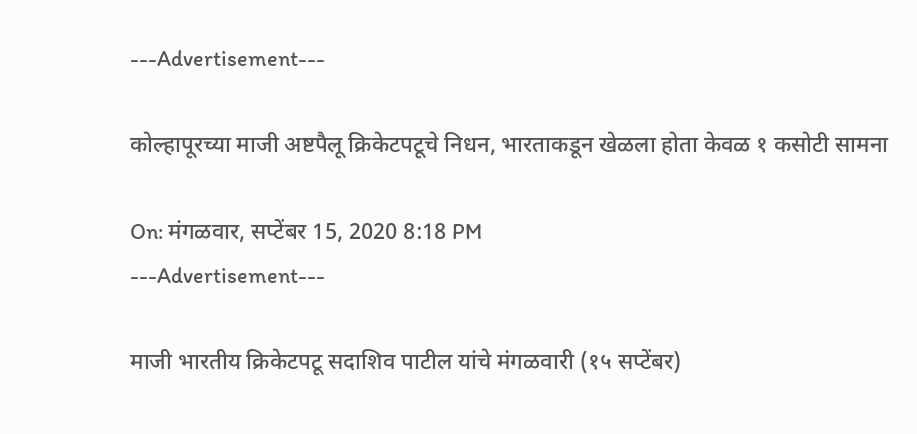---Advertisement---

कोल्हापूरच्या माजी अष्टपैलू क्रिकेटपटूचे निधन, भारताकडून खेळला होता केवळ १ कसोटी सामना

On: मंगळवार, सप्टेंबर 15, 2020 8:18 PM
---Advertisement---

माजी भारतीय क्रिकेटपटू सदाशिव पाटील यांचे मंगळवारी (१५ सप्टेंबर)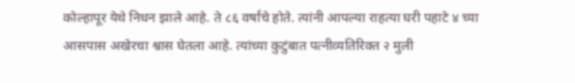कोल्हापूर येथे निधन झाले आहे. ते ८६ वर्षांचे होते. त्यांनी आपल्या राहत्या घरी पहाटे ४ च्या आसपास अखेरचा श्वास घेतला आहे. त्यांच्या कुटुंबात पत्नीव्यतिरिक्त २ मुली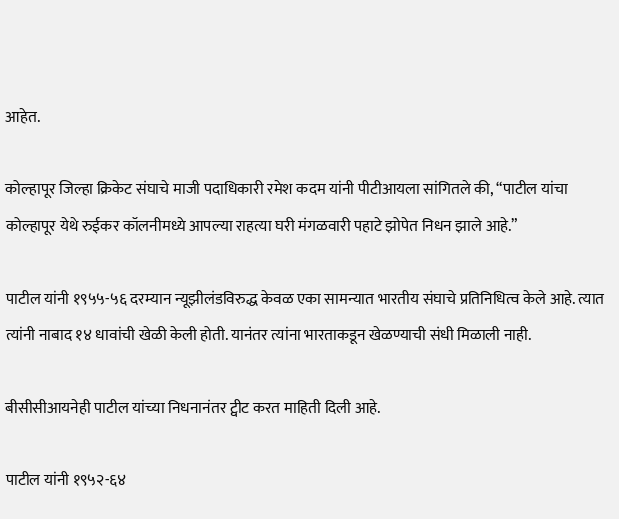आहेत.

कोल्हापूर जिल्हा क्रिकेट संघाचे माजी पदाधिकारी रमेश कदम यांनी पीटीआयला सांगितले की, “पाटील यांचा कोल्हापूर येथे रुईकर कॉलनीमध्ये आपल्या राहत्या घरी मंगळवारी पहाटे झोपेत निधन झाले आहे.”

पाटील यांनी १९५५-५६ दरम्यान न्यूझीलंडविरुद्ध केवळ एका सामन्यात भारतीय संघाचे प्रतिनिधित्व केले आहे. त्यात त्यांनी नाबाद १४ धावांची खेळी केली होती. यानंतर त्यांना भारताकडून खेळण्याची संधी मिळाली नाही.

बीसीसीआयनेही पाटील यांच्या निधनानंतर ट्वीट करत माहिती दिली आहे.

पाटील यांनी १९५२-६४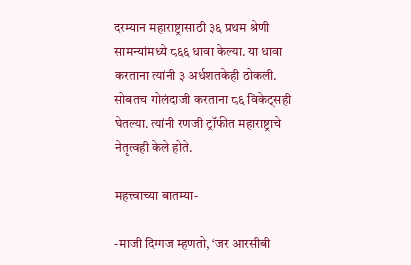दरम्यान महाराष्ट्रासाठी ३६ प्रथम श्रेणी सामन्यांमध्ये ८६६ धावा केल्या. या धावा करताना त्यांनी ३ अर्धशतकेही ठोकली. सोबतच गोलंदाजी करताना ८६ विकेट्सही घेतल्या. त्यांनी रणजी ट्रॉफीत महाराष्ट्राचे नेतृत्वही केले होते.

महत्त्वाच्या बातम्या-

-माजी दिग्गज म्हणतो, ‘जर आरसीबी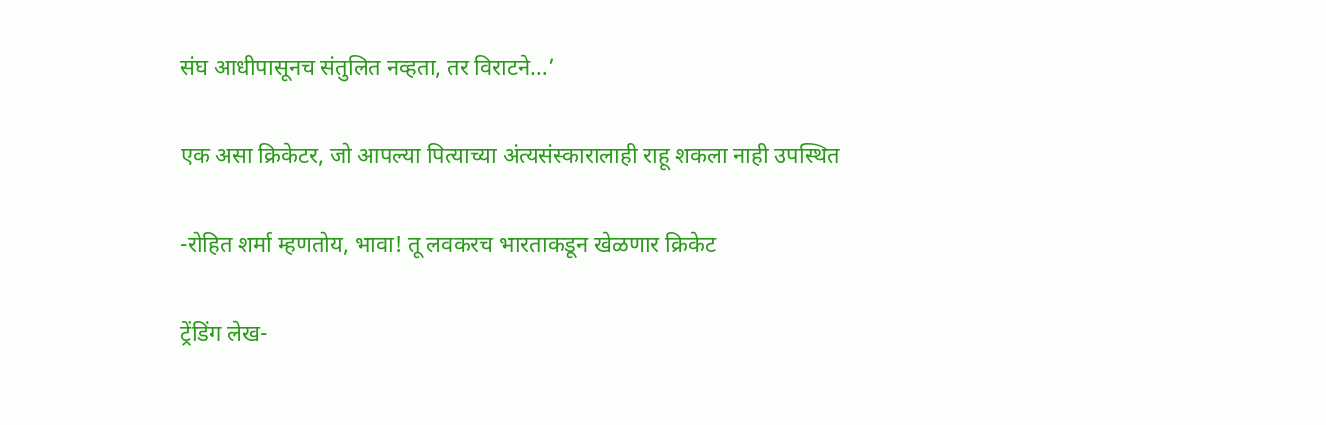संघ आधीपासूनच संतुलित नव्हता, तर विराटने…’

एक असा क्रिकेटर, जो आपल्या पित्याच्या अंत्यसंस्कारालाही राहू शकला नाही उपस्थित

-रोहित शर्मा म्हणतोय, भावा! तू लवकरच भारताकडून खेळणार क्रिकेट

ट्रेंडिंग लेख-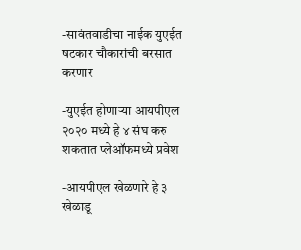-सावंतवाडीचा नाईक युएईत षटकार चौकारांची बरसात करणार

-युएईत होणाऱ्या आयपीएल २०२० मध्ये हे ४ संघ करु शकतात प्लेऑफमध्ये प्रवेश

-आयपीएल खेळणारे हे ३ खेळाडू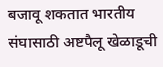बजावू शकतात भारतीय संघासाठी अष्टपैलू खेळाडूची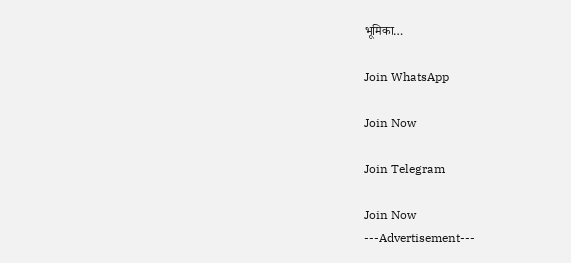भूमिका…

Join WhatsApp

Join Now

Join Telegram

Join Now
---Advertisement---